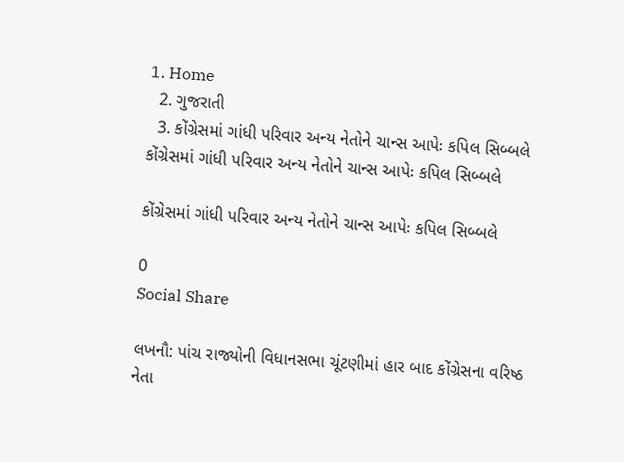1. Home
  2. ગુજરાતી
  3. કોંગ્રેસમાં ગાંધી પરિવાર અન્ય નેતોને ચાન્સ આપેઃ કપિલ સિબ્બલે
કોંગ્રેસમાં ગાંધી પરિવાર અન્ય નેતોને ચાન્સ આપેઃ કપિલ સિબ્બલે

કોંગ્રેસમાં ગાંધી પરિવાર અન્ય નેતોને ચાન્સ આપેઃ કપિલ સિબ્બલે

0
Social Share

લખનૌ: પાંચ રાજ્યોની વિધાનસભા ચૂંટણીમાં હાર બાદ કોંગ્રેસના વરિષ્ઠ નેતા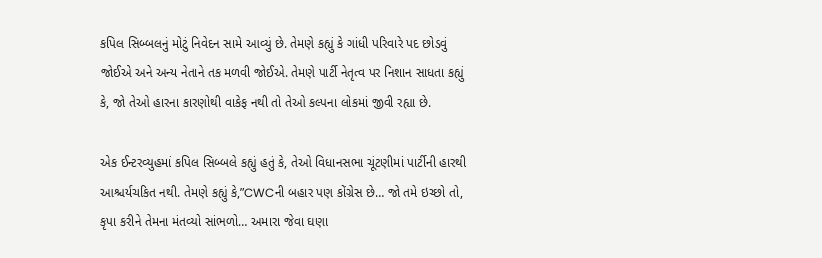કપિલ સિબ્બલનું મોટું નિવેદન સામે આવ્યું છે. તેમણે કહ્યું કે ગાંધી પરિવારે પદ છોડવું જોઈએ અને અન્ય નેતાને તક મળવી જોઈએ. તેમણે પાર્ટી નેતૃત્વ પર નિશાન સાધતા કહ્યું કે, જો તેઓ હારના કારણોથી વાકેફ નથી તો તેઓ કલ્પના લોકમાં જીવી રહ્યા છે.

એક ઈન્ટરવ્યુહમાં કપિલ સિબ્બલે કહ્યું હતું કે, તેઓ વિધાનસભા ચૂંટણીમાં પાર્ટીની હારથી આશ્ચર્યચકિત નથી. તેમણે કહ્યું કે,”CWCની બહાર પણ કોંગ્રેસ છે… જો તમે ઇચ્છો તો, કૃપા કરીને તેમના મંતવ્યો સાંભળો… અમારા જેવા ઘણા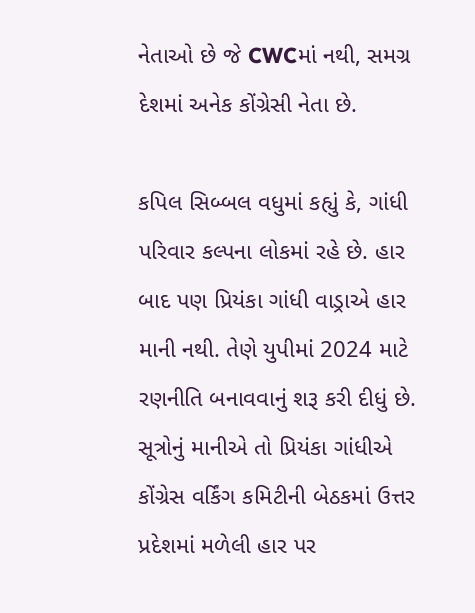નેતાઓ છે જે CWCમાં નથી, સમગ્ર દેશમાં અનેક કોંગ્રેસી નેતા છે.

કપિલ સિબ્બલ વધુમાં કહ્યું કે, ગાંધી પરિવાર કલ્પના લોકમાં રહે છે. હાર બાદ પણ પ્રિયંકા ગાંધી વાડ્રાએ હાર માની નથી. તેણે યુપીમાં 2024 માટે રણનીતિ બનાવવાનું શરૂ કરી દીધું છે. સૂત્રોનું માનીએ તો પ્રિયંકા ગાંધીએ કોંગ્રેસ વર્કિંગ કમિટીની બેઠકમાં ઉત્તર પ્રદેશમાં મળેલી હાર પર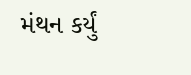મંથન કર્યું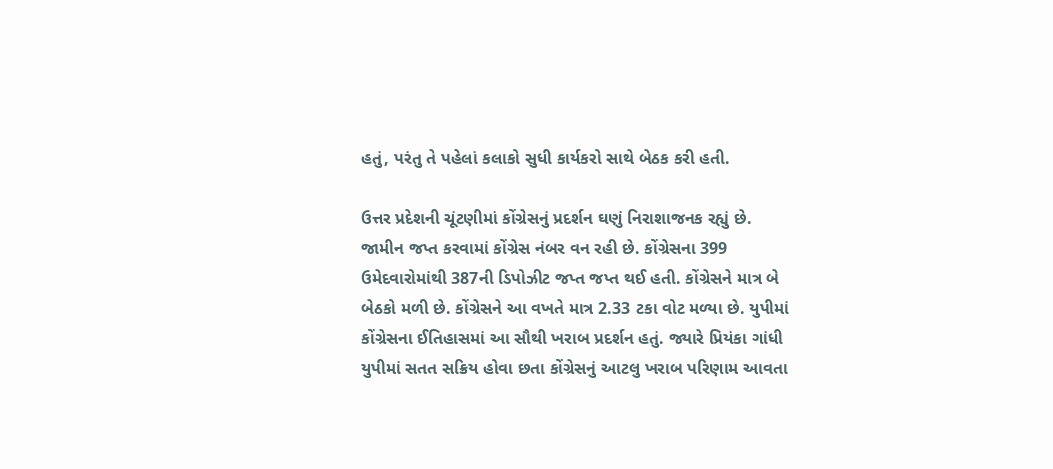હતું, પરંતુ તે પહેલાં કલાકો સુધી કાર્યકરો સાથે બેઠક કરી હતી.

ઉત્તર પ્રદેશની ચૂંટણીમાં કોંગ્રેસનું પ્રદર્શન ઘણું નિરાશાજનક રહ્યું છે. જામીન જપ્ત કરવામાં કોંગ્રેસ નંબર વન રહી છે. કોંગ્રેસના 399 ઉમેદવારોમાંથી 387ની ડિપોઝીટ જપ્ત જપ્ત થઈ હતી. કોંગ્રેસને માત્ર બે બેઠકો મળી છે. કોંગ્રેસને આ વખતે માત્ર 2.33 ટકા વોટ મળ્યા છે. યુપીમાં કોંગ્રેસના ઈતિહાસમાં આ સૌથી ખરાબ પ્રદર્શન હતું. જ્યારે પ્રિયંકા ગાંધી યુપીમાં સતત સક્રિય હોવા છતા કોંગ્રેસનું આટલુ ખરાબ પરિણામ આવતા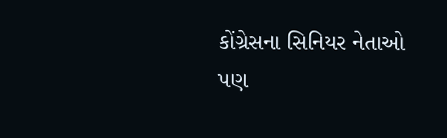કોંગ્રેસના સિનિયર નેતાઓ પણ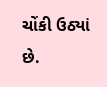ચોંકી ઉઠ્યાં છે.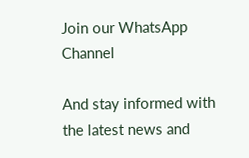Join our WhatsApp Channel

And stay informed with the latest news and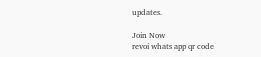updates.

Join Now
revoi whats app qr code